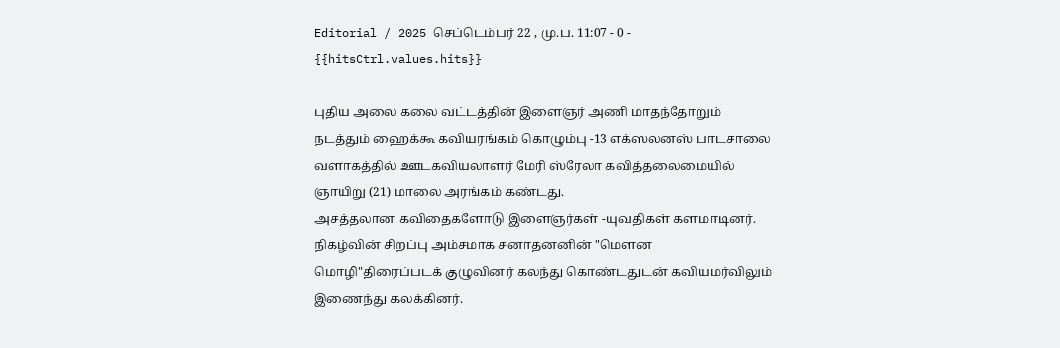Editorial / 2025 செப்டெம்பர் 22 , மு.ப. 11:07 - 0 - {{hitsCtrl.values.hits}}

புதிய அலை கலை வட்டத்தின் இளைஞர் அணி மாதந்தோறும் நடத்தும் ஹைக்கூ கவியரங்கம் கொழும்பு -13 எக்ஸலனஸ் பாடசாலை வளாகத்தில் ஊடகவியலாளர் மேரி ஸ்ரேலா கவித்தலைமையில் ஞாயிறு (21) மாலை அரங்கம் கண்டது.
அசத்தலான கவிதைகளோடு இளைஞர்கள் -யுவதிகள் களமாடினர்.
நிகழ்வின் சிறப்பு அம்சமாக சனாதனனின் "மெளன மொழி"திரைப்படக் குழுவினர் கலந்து கொண்டதுடன் கவியமர்விலும் இணைந்து கலக்கினர்.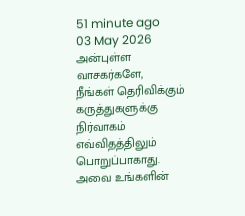51 minute ago
03 May 2026
அன்புள்ள வாசகர்களே,
நீங்கள் தெரிவிக்கும் கருத்துகளுக்கு நிர்வாகம் எவ்விதத்திலும் பொறுப்பாகாது. அவை உங்களின்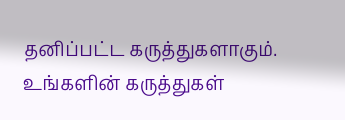தனிப்பட்ட கருத்துகளாகும். உங்களின் கருத்துகள்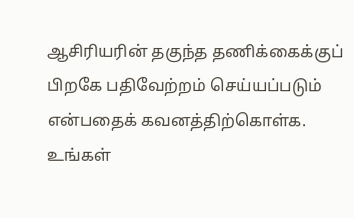ஆசிரியரின் தகுந்த தணிக்கைக்குப் பிறகே பதிவேற்றம் செய்யப்படும் என்பதைக் கவனத்திற்கொள்க. உங்கள்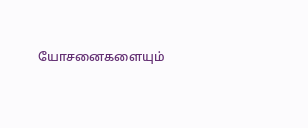யோசனைகளையும்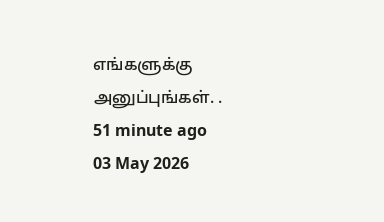எங்களுக்கு அனுப்புங்கள். .
51 minute ago
03 May 2026